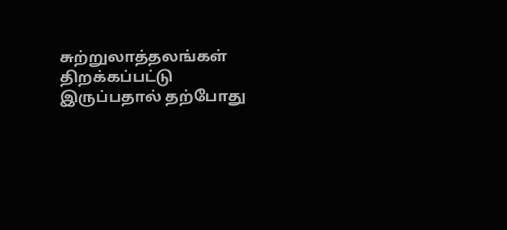சுற்றுலாத்தலங்கள் திறக்கப்பட்டு இருப்பதால் தற்போது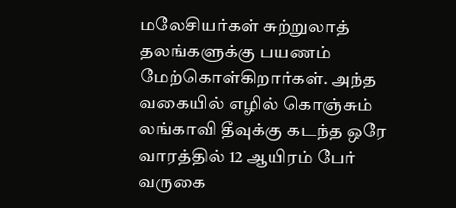மலேசியர்கள் சுற்றுலாத் தலங்களுக்கு பயணம் மேற்கொள்கிறார்கள். அந்த வகையில் எழில் கொஞ்சும் லங்காவி தீவுக்கு கடந்த ஒரே வாரத்தில் 12 ஆயிரம் பேர் வருகை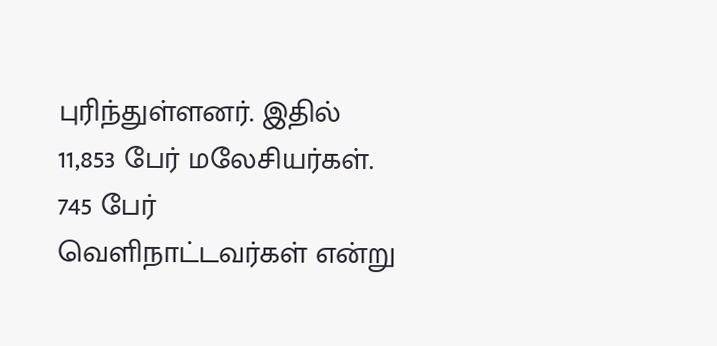புரிந்துள்ளனர். இதில் 11,853 பேர் மலேசியர்கள். 745 பேர் வெளிநாட்டவர்கள் என்று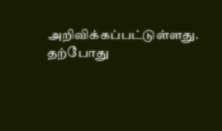அறிவிக்கப்பட்டுள்ளது. தற்போது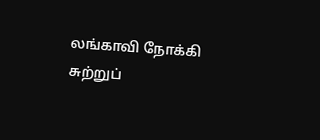லங்காவி நோக்கி சுற்றுப்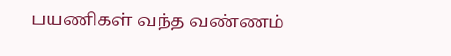பயணிகள் வந்த வண்ணம்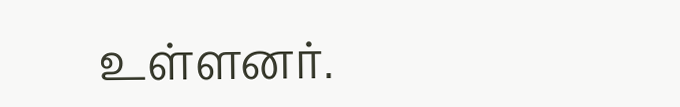உள்ளனர்.